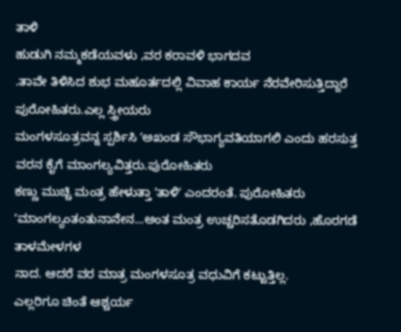ತಾಳಿ
ಹುಡುಗಿ ನಮ್ಮಕಡೆಯವಳು ,ವರ ಕರಾವಳಿ ಭಾಗದವ
.ತಾವೇ ತಿಳಿಸಿದ ಶುಭ ಮಹೂರ್ತದಲ್ಲಿ ವಿವಾಹ ಕಾರ್ಯ ನೆರವೇರಿಸುತ್ತಿದ್ದಾರೆ ಪುರೋಹಿತರು.ಎಲ್ಲ ಸ್ತ್ರೀಯರು
ಮಂಗಳಸೂತ್ರವನ್ನ ಸ್ಪರ್ಶಿಸಿ ʼಅಖಂಡ ಸೌಭಾಗ್ಯವತಿಯಾಗಲಿ ಎಂದು ಹರಸುತ್ತ ವರನ ಕೈಗೆ ಮಾಂಗಲ್ಯವಿತ್ತರು.ಪುರೋಹಿತರು
ಕಣ್ಣು ಮುಚ್ಚಿ ಮಂತ್ರ ಹೇಳುತ್ತಾ ʼತಾಳಿʼ ಎಂದರಂತೆ. ಪುರೋಹಿತರು ʼಮಾಂಗಲ್ಯಂತಂತುನಾನೇನ...ಅಂತ ಮಂತ್ರ ಉಚ್ಚರಿಸತೊಡಗಿದರು ,ಹೊರಗಡೆ ತಾಳಮೇಳಗಳ
ನಾದ. ಆದರೆ ವರ ಮಾತ್ರ ಮಂಗಳಸೂತ್ರ ವಧುವಿಗೆ ಕಟ್ಟುತ್ತಿಲ್ಲ.
ಎಲ್ಲರಿಗೂ ಚಿಂತೆ ಆಶ್ಚರ್ಯ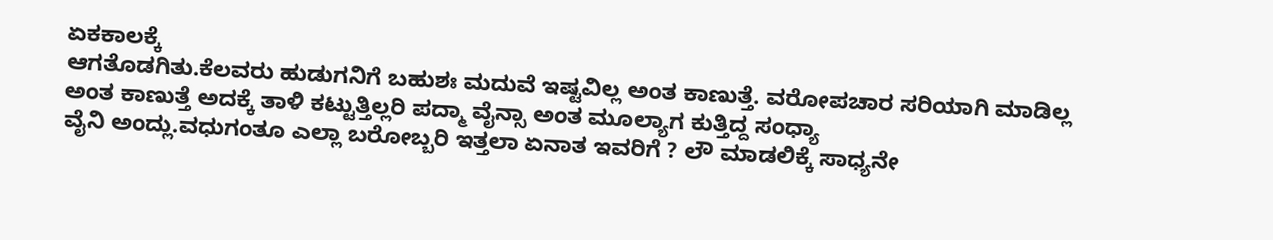ಏಕಕಾಲಕ್ಕೆ
ಆಗತೊಡಗಿತು.ಕೆಲವರು ಹುಡುಗನಿಗೆ ಬಹುಶಃ ಮದುವೆ ಇಷ್ಟವಿಲ್ಲ ಅಂತ ಕಾಣುತ್ತೆ. ವರೋಪಚಾರ ಸರಿಯಾಗಿ ಮಾಡಿಲ್ಲ
ಅಂತ ಕಾಣುತ್ತೆ ಅದಕ್ಕೆ ತಾಳಿ ಕಟ್ಟುತ್ತಿಲ್ಲರಿ ಪದ್ಮಾ ವೈನ್ಸಾ ಅಂತ ಮೂಲ್ಯಾಗ ಕುತ್ತಿದ್ದ ಸಂಧ್ಯಾ
ವೈನಿ ಅಂದ್ಲು.ವಧುಗಂತೂ ಎಲ್ಲಾ ಬರೋಬ್ಬರಿ ಇತ್ತಲಾ ಏನಾತ ಇವರಿಗೆ ? ಲೌ ಮಾಡಲಿಕ್ಕೆ ಸಾಧ್ಯನೇ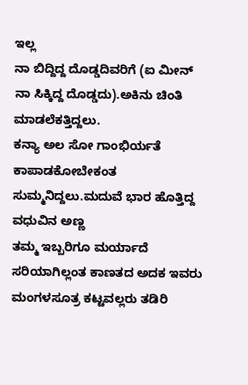ಇಲ್ಲ
ನಾ ಬಿದ್ದಿದ್ದ ದೊಡ್ಡದಿವರಿಗೆ (ಐ ಮೀನ್ ನಾ ಸಿಕ್ಕಿದ್ದ ದೊಡ್ಡದು).ಅಕಿನು ಚಿಂತಿ ಮಾಡಲೆಕತ್ತಿದ್ದಲು.
ಕನ್ಯಾ ಅಲ ಸೋ ಗಾಂಭಿರ್ಯತೆ ಕಾಪಾಡಕೋಬೇಕಂತ ಸುಮ್ಮನಿದ್ದಲು.ಮದುವೆ ಭಾರ ಹೊತ್ತಿದ್ದ ವಧುವಿನ ಅಣ್ಣ
ತಮ್ಮ ಇಬ್ಬರಿಗೂ ಮರ್ಯಾದೆ ಸರಿಯಾಗಿಲ್ಲಂತ ಕಾಣತದ ಅದಕ ಇವರು ಮಂಗಳಸೂತ್ರ ಕಟ್ಟವಲ್ಲರು ತಡಿರಿ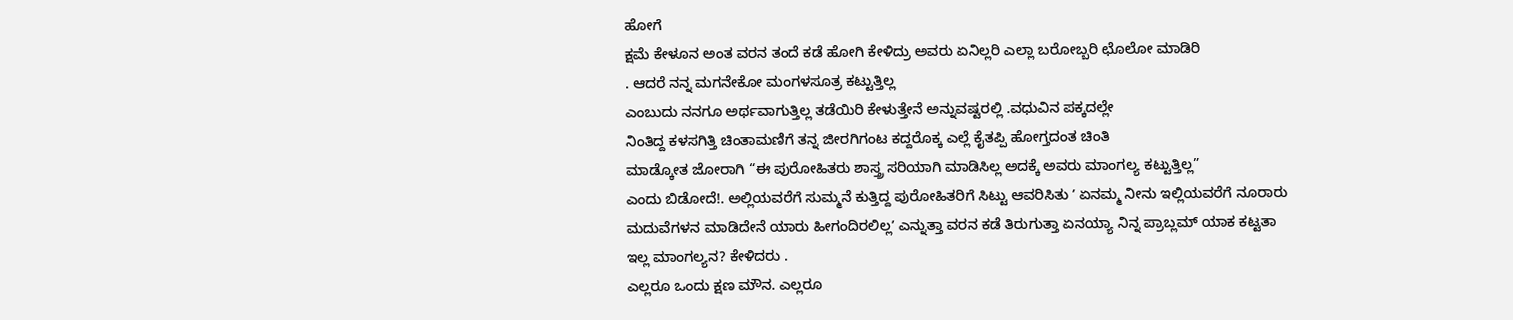ಹೋಗೆ
ಕ್ಷಮೆ ಕೇಳೂನ ಅಂತ ವರನ ತಂದೆ ಕಡೆ ಹೋಗಿ ಕೇಳಿದ್ರು ಅವರು ಏನಿಲ್ಲರಿ ಎಲ್ಲಾ ಬರೋಬ್ಬರಿ ಛೊಲೋ ಮಾಡಿರಿ
. ಆದರೆ ನನ್ನ ಮಗನೇಕೋ ಮಂಗಳಸೂತ್ರ ಕಟ್ಟುತ್ತಿಲ್ಲ
ಎಂಬುದು ನನಗೂ ಅರ್ಥವಾಗುತ್ತಿಲ್ಲ ತಡೆಯಿರಿ ಕೇಳುತ್ತೇನೆ ಅನ್ನುವಷ್ಟರಲ್ಲಿ .ವಧುವಿನ ಪಕ್ಕದಲ್ಲೇ
ನಿಂತಿದ್ದ ಕಳಸಗಿತ್ತಿ ಚಿಂತಾಮಣಿಗೆ ತನ್ನ ಜೀರಗಿಗಂಟ ಕದ್ದರೊಕ್ಕ ಎಲ್ಲೆ ಕೈತಪ್ಪಿ ಹೋಗ್ತದಂತ ಚಿಂತಿ
ಮಾಡ್ಕೋತ ಜೋರಾಗಿ “ಈ ಪುರೋಹಿತರು ಶಾಸ್ತ್ರ ಸರಿಯಾಗಿ ಮಾಡಿಸಿಲ್ಲ ಅದಕ್ಕೆ ಅವರು ಮಾಂಗಲ್ಯ ಕಟ್ಟುತ್ತಿಲ್ಲ”
ಎಂದು ಬಿಡೋದೆ!. ಅಲ್ಲಿಯವರೆಗೆ ಸುಮ್ಮನೆ ಕುತ್ತಿದ್ದ ಪುರೋಹಿತರಿಗೆ ಸಿಟ್ಟು ಆವರಿಸಿತು ʼ ಏನಮ್ಮ ನೀನು ಇಲ್ಲಿಯವರೆಗೆ ನೂರಾರು
ಮದುವೆಗಳನ ಮಾಡಿದೇನೆ ಯಾರು ಹೀಗಂದಿರಲಿಲ್ಲʼ ಎನ್ನುತ್ತಾ ವರನ ಕಡೆ ತಿರುಗುತ್ತಾ ಏನಯ್ಯಾ ನಿನ್ನ ಪ್ರಾಬ್ಲಮ್ ಯಾಕ ಕಟ್ಟತಾ
ಇಲ್ಲ ಮಾಂಗಲ್ಯನ? ಕೇಳಿದರು .
ಎಲ್ಲರೂ ಒಂದು ಕ್ಷಣ ಮೌನ. ಎಲ್ಲರೂ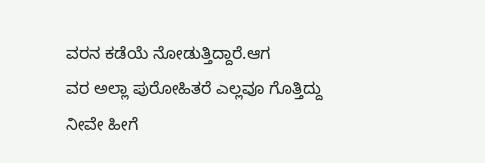ವರನ ಕಡೆಯೆ ನೋಡುತ್ತಿದ್ದಾರೆ.ಆಗ
ವರ ಅಲ್ಲಾ ಪುರೋಹಿತರೆ ಎಲ್ಲವೂ ಗೊತ್ತಿದ್ದು ನೀವೇ ಹೀಗೆ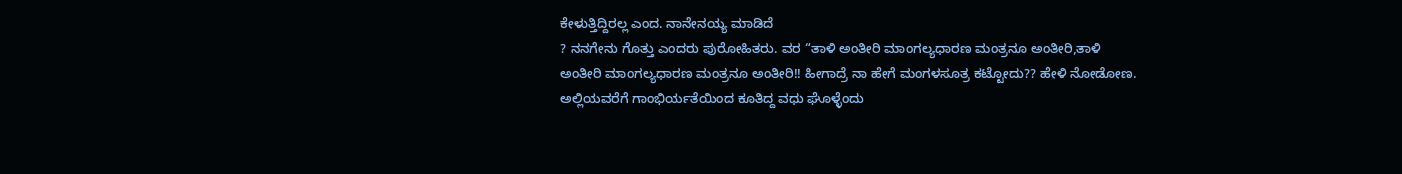ಕೇಳುತ್ತಿದ್ದಿರಲ್ಲ ಎಂದ. ನಾನೇನಯ್ಯ ಮಾಡಿದೆ
? ನನಗೇನು ಗೊತ್ತು ಎಂದರು ಪುರೋಹಿತರು. ವರ “ತಾಳಿ ಅಂತೀರಿ ಮಾಂಗಲ್ಯಧಾರಣ ಮಂತ್ರನೂ ಅಂತೀರಿ,ತಾಳಿ
ಅಂತೀರಿ ಮಾಂಗಲ್ಯಧಾರಣ ಮಂತ್ರನೂ ಅಂತೀರಿ!! ಹೀಗಾದ್ರೆ ನಾ ಹೇಗೆ ಮಂಗಳಸೂತ್ರ ಕಟ್ಟೋದು?? ಹೇಳಿ ನೋಡೋಣ.
ಅಲ್ಲಿಯವರೆಗೆ ಗಾಂಭಿರ್ಯತೆಯಿಂದ ಕೂತಿದ್ದ ವಧು ಘೊಳ್ಳೆಂದು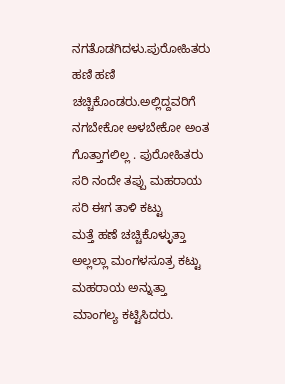ನಗತೊಡಗಿದಳು.ಪುರೋಹಿತರು ಹಣಿ ಹಣಿ ಚಚ್ಚಿಕೊಂಡರು.ಅಲ್ಲಿದ್ದವರಿಗೆ
ನಗಬೇಕೋ ಅಳಬೇಕೋ ಅಂತ ಗೊತ್ತಾಗಲಿಲ್ಲ . ಪುರೋಹಿತರು ಸರಿ ನಂದೇ ತಪ್ಪು ಮಹರಾಯ ಸರಿ ಈಗ ತಾಳಿ ಕಟ್ಟು
ಮತ್ತೆ ಹಣೆ ಚಚ್ಚಿಕೊಳ್ಳುತ್ತಾ ಅಲ್ಲಲ್ಲಾ ಮಂಗಳಸೂತ್ರ ಕಟ್ಟು ಮಹರಾಯ ಅನ್ನುತ್ತಾ ಮಾಂಗಲ್ಯ ಕಟ್ಟಿಸಿದರು.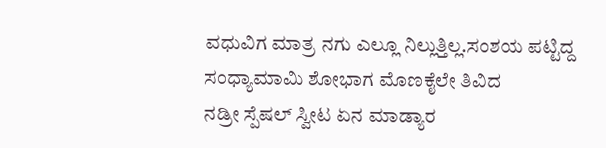ವಧುವಿಗ ಮಾತ್ರ ನಗು ಎಲ್ಲೂ ನಿಲ್ಲುತ್ತಿಲ್ಲ.ಸಂಶಯ ಪಟ್ಟಿದ್ದ ಸಂಧ್ಯಾಮಾಮಿ ಶೋಭಾಗ ಮೊಣಕೈಲೇ ತಿವಿದ
ನಡ್ರೀ ಸ್ಪೆಷಲ್ ಸ್ವೀಟ ಏನ ಮಾಡ್ಯಾರ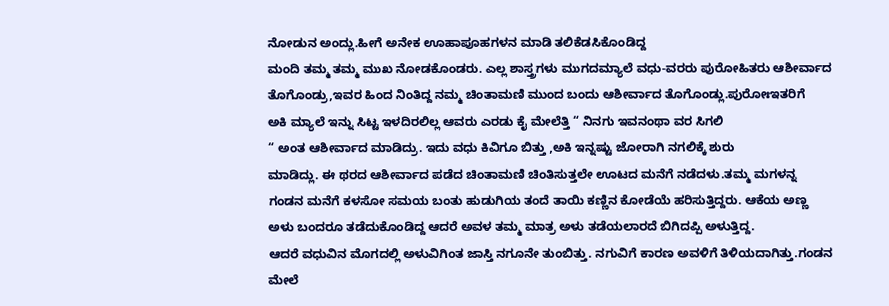ನೋಡುನ ಅಂದ್ಲು.ಹೀಗೆ ಅನೇಕ ಊಹಾಪೂಹಗಳನ ಮಾಡಿ ತಲಿಕೆಡಸಿಕೊಂಡಿದ್ದ
ಮಂದಿ ತಮ್ಮ ತಮ್ಮ ಮುಖ ನೋಡಕೊಂಡರು. ಎಲ್ಲ ಶಾಸ್ತ್ರಗಳು ಮುಗದಮ್ಯಾಲೆ ವಧು-ವರರು ಪುರೋಹಿತರು ಆಶೀರ್ವಾದ
ತೊಗೊಂಡ್ರು,ಇವರ ಹಿಂದ ನಿಂತಿದ್ದ ನಮ್ಮ ಚಿಂತಾಮಣಿ ಮುಂದ ಬಂದು ಆಶೀರ್ವಾದ ತೊಗೊಂಡ್ಲು.ಪುರೋಃಇತರಿಗೆ
ಅಕಿ ಮ್ಯಾಲೆ ಇನ್ನು ಸಿಟ್ಟ ಇಳದಿರಲಿಲ್ಲ ಆವರು ಎರಡು ಕೈ ಮೇಲೆತ್ತಿ “ ನಿನಗು ಇವನಂಥಾ ವರ ಸಿಗಲಿ
“ ಅಂತ ಆಶೀರ್ವಾದ ಮಾಡಿದ್ರು. ಇದು ವಧು ಕಿವಿಗೂ ಬಿತ್ತು ,ಅಕಿ ಇನ್ನಷ್ಟು ಜೋರಾಗಿ ನಗಲಿಕ್ಕೆ ಶುರು
ಮಾಡಿದ್ಲು. ಈ ಥರದ ಆಶೀರ್ವಾದ ಪಡೆದ ಚಿಂತಾಮಣಿ ಚಿಂತಿಸುತ್ತಲೇ ಊಟದ ಮನೆಗೆ ನಡೆದಳು.ತಮ್ಮ ಮಗಳನ್ನ
ಗಂಡನ ಮನೆಗೆ ಕಳಸೋ ಸಮಯ ಬಂತು ಹುಡುಗಿಯ ತಂದೆ ತಾಯಿ ಕಣ್ಣಿನ ಕೋಡೆಯೆ ಹರಿಸುತ್ತಿದ್ದರು. ಆಕೆಯ ಅಣ್ಣ
ಅಳು ಬಂದರೂ ತಡೆದುಕೊಂಡಿದ್ದ ಆದರೆ ಅವಳ ತಮ್ಮ ಮಾತ್ರ ಅಳು ತಡೆಯಲಾರದೆ ಬಿಗಿದಪ್ಪಿ ಅಳುತ್ತಿದ್ದ.
ಆದರೆ ವಧುವಿನ ಮೊಗದಲ್ಲಿ ಅಳುವಿಗಿಂತ ಜಾಸ್ತಿ ನಗೂನೇ ತುಂಬಿತ್ತು. ನಗುವಿಗೆ ಕಾರಣ ಅವಳಿಗೆ ತಿಳಿಯದಾಗಿತ್ತು.ಗಂಡನ
ಮೇಲೆ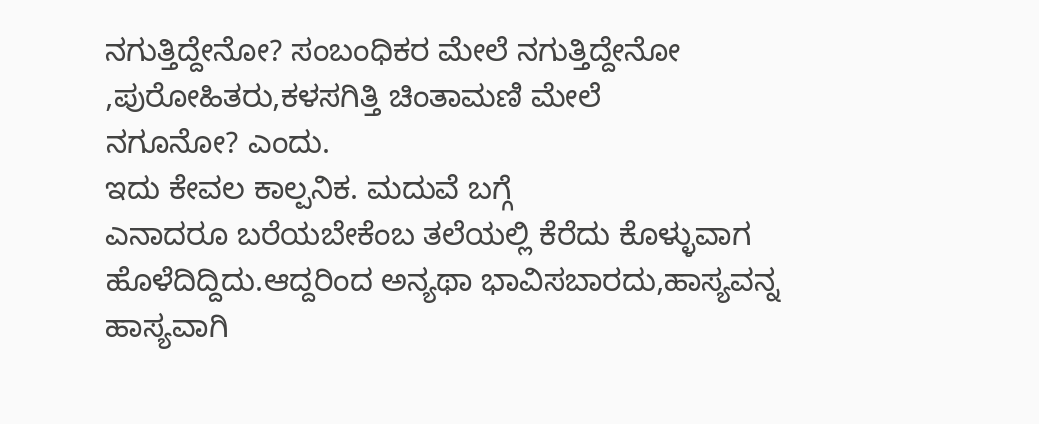ನಗುತ್ತಿದ್ದೇನೋ? ಸಂಬಂಧಿಕರ ಮೇಲೆ ನಗುತ್ತಿದ್ದೇನೋ ,ಪುರೋಹಿತರು,ಕಳಸಗಿತ್ತಿ ಚಿಂತಾಮಣಿ ಮೇಲೆ
ನಗೂನೋ? ಎಂದು.
ಇದು ಕೇವಲ ಕಾಲ್ಪನಿಕ. ಮದುವೆ ಬಗ್ಗೆ
ಎನಾದರೂ ಬರೆಯಬೇಕೆಂಬ ತಲೆಯಲ್ಲಿ ಕೆರೆದು ಕೊಳ್ಳುವಾಗ ಹೊಳೆದಿದ್ದಿದು.ಆದ್ದರಿಂದ ಅನ್ಯಥಾ ಭಾವಿಸಬಾರದು,ಹಾಸ್ಯವನ್ನ
ಹಾಸ್ಯವಾಗಿ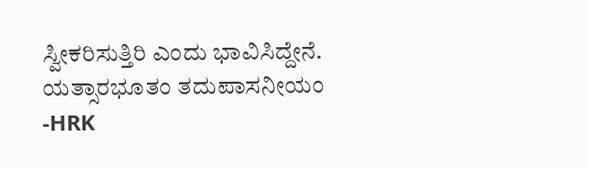ಸ್ವೀಕರಿಸುತ್ತಿರಿ ಎಂದು ಭಾವಿಸಿದ್ದೇನೆ.
ಯತ್ಸಾರಭೂತಂ ತದುಪಾಸನೀಯಂ
-HRK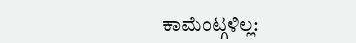ಕಾಮೆಂಟ್ಗಳಿಲ್ಲ: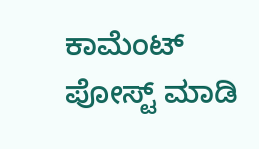ಕಾಮೆಂಟ್ ಪೋಸ್ಟ್ ಮಾಡಿ